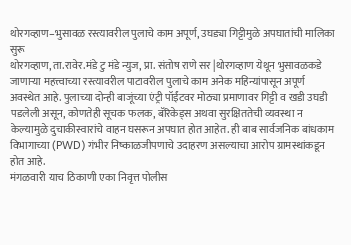थोरगव्हाण–भुसावळ रस्त्यावरील पुलाचे काम अपूर्ण, उघड्या गिट्टीमुळे अपघातांची मालिका सुरू
थोरगव्हाण, ता.रावेर.मंडे टु मंडे न्युज, प्रा. संतोष राणे सर |थोरगव्हाण येथून भुसावळकडे जाणाऱ्या महत्त्वाच्या रस्त्यावरील पाटावरील पुलाचे काम अनेक महिन्यांपासून अपूर्ण अवस्थेत आहे. पुलाच्या दोन्ही बाजूंच्या एंट्री पॉईंटवर मोठ्या प्रमाणावर गिट्टी व खडी उघडी पडलेली असून, कोणतेही सूचक फलक, बॅरिकेड्स अथवा सुरक्षिततेची व्यवस्था न केल्यामुळे दुचाकीस्वारांचे वाहन घसरून अपघात होत आहेत. ही बाब सार्वजनिक बांधकाम विभागाच्या (PWD) गंभीर निष्काळजीपणाचे उदाहरण असल्याचा आरोप ग्रामस्थांकडून होत आहे.
मंगळवारी याच ठिकाणी एका निवृत्त पोलीस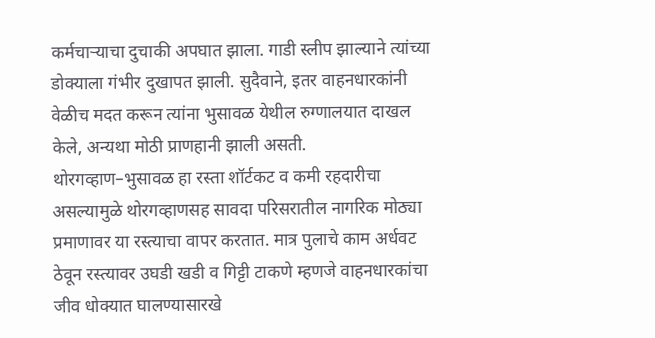कर्मचाऱ्याचा दुचाकी अपघात झाला. गाडी स्लीप झाल्याने त्यांच्या डोक्याला गंभीर दुखापत झाली. सुदैवाने, इतर वाहनधारकांनी वेळीच मदत करून त्यांना भुसावळ येथील रुग्णालयात दाखल केले, अन्यथा मोठी प्राणहानी झाली असती.
थोरगव्हाण–भुसावळ हा रस्ता शॉर्टकट व कमी रहदारीचा असल्यामुळे थोरगव्हाणसह सावदा परिसरातील नागरिक मोठ्या प्रमाणावर या रस्त्याचा वापर करतात. मात्र पुलाचे काम अर्धवट ठेवून रस्त्यावर उघडी खडी व गिट्टी टाकणे म्हणजे वाहनधारकांचा जीव धोक्यात घालण्यासारखे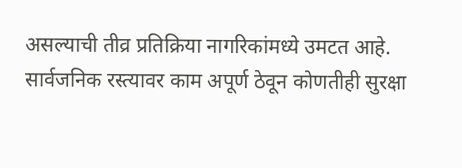असल्याची तीव्र प्रतिक्रिया नागरिकांमध्ये उमटत आहे.
सार्वजनिक रस्त्यावर काम अपूर्ण ठेवून कोणतीही सुरक्षा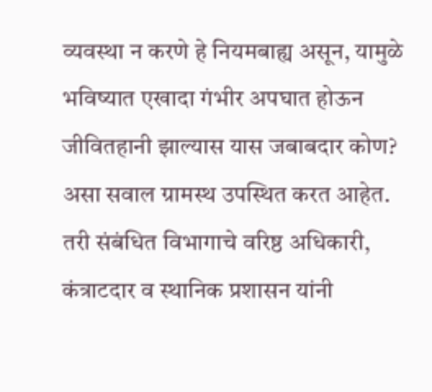व्यवस्था न करणे हे नियमबाह्य असून, यामुळे भविष्यात एखादा गंभीर अपघात होऊन जीवितहानी झाल्यास यास जबाबदार कोण? असा सवाल ग्रामस्थ उपस्थित करत आहेत.
तरी संबंधित विभागाचे वरिष्ठ अधिकारी, कंत्राटदार व स्थानिक प्रशासन यांनी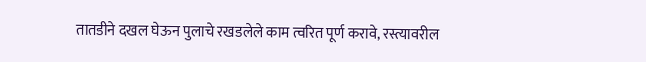तातडीने दखल घेऊन पुलाचे रखडलेले काम त्वरित पूर्ण करावे, रस्त्यावरील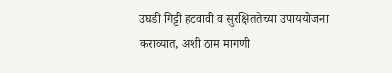उघडी गिट्टी हटवावी व सुरक्षिततेच्या उपाययोजना कराव्यात, अशी ठाम मागणी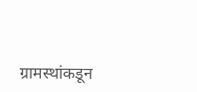ग्रामस्थांकडून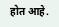होत आहे.